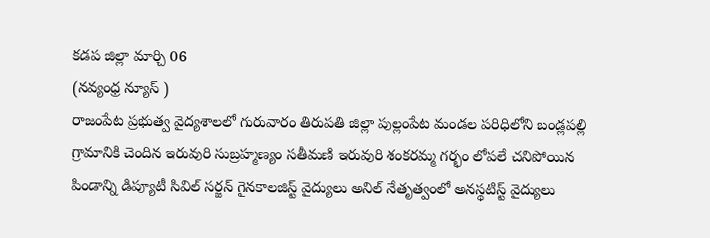కడప జిల్లా మార్చి 06
(నవ్యంధ్ర న్యూస్ )
రాజంపేట ప్రభుత్వ వైద్యశాలలో గురువారం తిరుపతి జిల్లా పుల్లంపేట మండల పరిధిలోని బండ్లపల్లి గ్రామానికి చెందిన ఇరువురి సుబ్రహ్మణ్యం సతీమణి ఇరువురి శంకరమ్మ గర్భం లోపలే చనిపోయిన పిండాన్ని డిప్యూటీ సివిల్ సర్జన్ గైనకాలజిస్ట్ వైద్యులు అనిల్ నేతృత్వంలో అనస్థటిస్ట్ వైద్యులు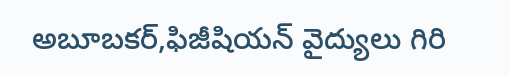అబూబకర్,ఫిజీషియన్ వైద్యులు గిరి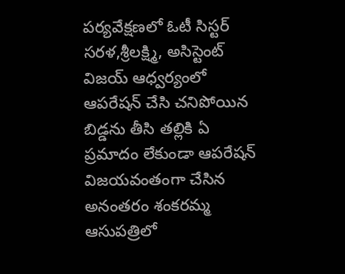పర్యవేక్షణలో ఓటీ సిస్టర్ సరళ,శ్రీలక్ష్మి, అసిస్టెంట్ విజయ్ ఆధ్వర్యంలో ఆపరేషన్ చేసి చనిపోయిన బిడ్డను తీసి తల్లికి ఏ ప్రమాదం లేకుండా ఆపరేషన్ విజయవంతంగా చేసిన అనంతరం శంకరమ్మ ఆసుపత్రిలో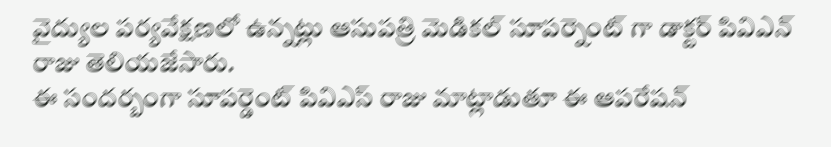వైద్యుల పర్యవేక్షణలో ఉన్నట్లు ఆసుపత్రి మెడికల్ సూపర్నెంట్ గా డాక్టర్ పివిఎన్ రాజు తెలియజేసారు.
ఈ సందర్బంగా సూపర్డెంట్ పివిఎస్ రాజు మాట్లాడుతూ ఈ ఆపరేషన్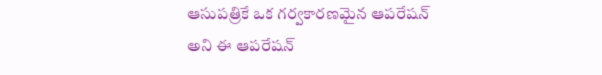ఆసుపత్రికే ఒక గర్వకారణమైన ఆపరేషన్ అని ఈ ఆపరేషన్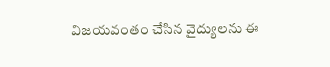విజయవంతం చేసిన వైద్యులను ఈ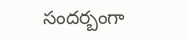సందర్బంగా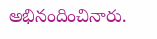అభినందించినారు.